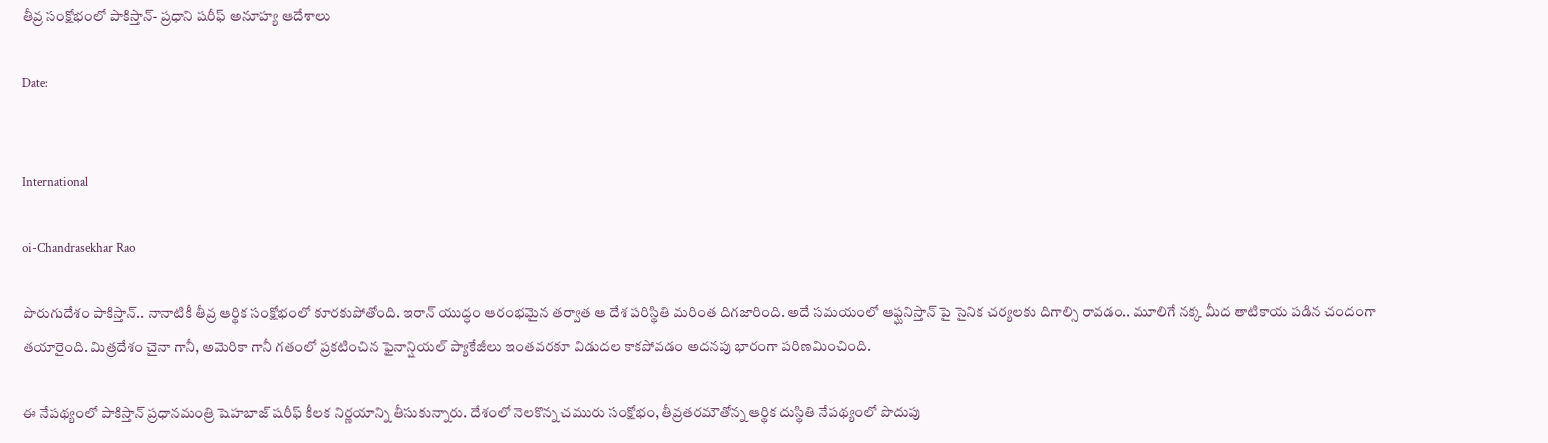తీవ్ర సంక్షోభంలో పాకిస్తాన్- ప్రధాని షరీఫ్ అనూహ్య ఆదేశాలు

Date:


International

oi-Chandrasekhar Rao

పొరుగుదేశం పాకిస్తాన్.. నానాటికీ తీవ్ర ఆర్థిక సంక్షోభంలో కూరకుపోతోంది. ఇరాన్ యుద్ధం ఆరంభమైన తర్వాత ఆ దేశ పరిస్థితి మరింత దిగజారింది. అదే సమయంలో ఆఫ్ఘనిస్తాన్ పై సైనిక చర్యలకు దిగాల్సి రావడం.. మూలిగే నక్క మీద తాటికాయ పడిన చందంగా తయారైంది. మిత్రదేశం చైనా గానీ, అమెరికా గానీ గతంలో ప్రకటించిన ఫైనాన్షియల్ ప్యాకేజీలు ఇంతవరకూ విడుదల కాకపోవడం అదనపు భారంగా పరిణమించింది.

ఈ నేపథ్యంలో పాకిస్తాన్‌ ప్రధానమంత్రి షెహబాజ్ షరీఫ్ కీలక నిర్ణయాన్ని తీసుకున్నారు. దేశంలో నెలకొన్న చమురు సంక్షోభం, తీవ్రతరమౌతోన్న ఆర్థిక దుస్థితి నేపథ్యంలో పొదుపు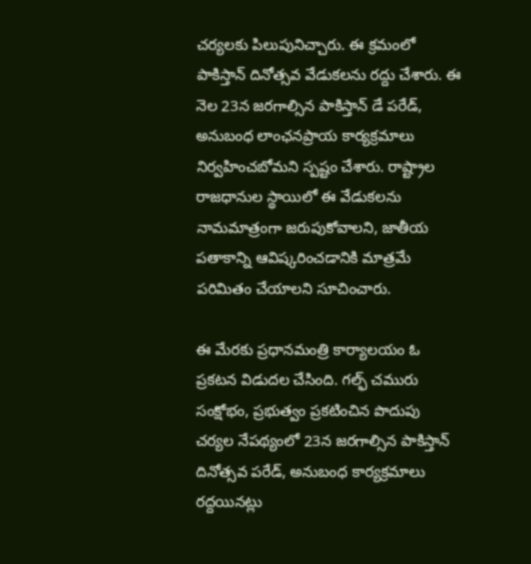చర్యలకు పిలుపునిచ్చారు. ఈ క్రమంలో పాకిస్తాన్ దినోత్సవ వేడుకలను రద్దు చేశారు. ఈ నెల 23న జరగాల్సిన పాకిస్తాన్ డే పరేడ్, అనుబంధ లాంఛనప్రాయ కార్యక్రమాలు నిర్వహించబోమని స్పష్టం చేశారు. రాష్ట్రాల రాజధానుల స్థాయిలో ఈ వేడుకలను నామమాత్రంగా జరుపుకోవాలని, జాతీయ పతాకాన్ని ఆవిష్కరించడానికి మాత్రమే పరిమితం చేయాలని సూచించారు.

ఈ మేరకు ప్రధానమంత్రి కార్యాలయం ఓ ప్రకటన విడుదల చేసింది. గల్ఫ్ చమురు సంక్షోభం, ప్రభుత్వం ప్రకటించిన పొదుపు చర్యల నేపథ్యంలో 23న జరగాల్సిన పాకిస్తాన్ దినోత్సవ పరేడ్, అనుబంధ కార్యక్రమాలు రద్దయినట్లు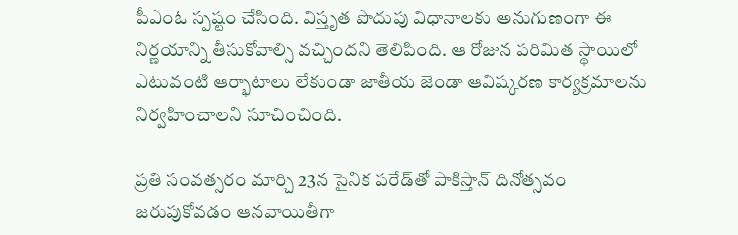పీఎంఓ స్పష్టం చేసింది. విస్తృత పొదుపు విధానాలకు అనుగుణంగా ఈ నిర్ణయాన్ని తీసుకోవాల్సి వచ్చిందని తెలిపింది. ఆ రోజున పరిమిత స్థాయిలో ఎటువంటి ఆర్భాటాలు లేకుండా జాతీయ జెండా ఆవిష్కరణ కార్యక్రమాలను నిర్వహించాలని సూచించింది.

ప్రతి సంవత్సరం మార్చి 23న సైనిక పరేడ్‌తో పాకిస్తాన్ దినోత్సవం జరుపుకోవడం ఆనవాయితీగా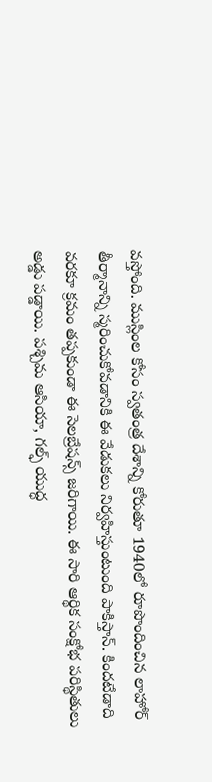వస్తోంది. ముస్లింల కోసం స్వతంత్ర దేశాన్ని కోరుతూ 1940లో రూపొందించిన లాహోర్ తీర్మానాన్ని స్మరించుకోవడానికి ఈ వేడుకలు నిర్వహిస్తుంటుంది పాకిస్తాన్. కిందటేడాది వరకూ క్రమం తప్పకుండా ఈ సెలబ్రేషన్స్ జరిగాయి. ఈ సారి ఆర్థిక సంక్షోభ పరిస్థితులు అడ్డు పడ్డాయి. పశ్చిమ ఆసియా, గల్ఫ్‌ యుద్ధ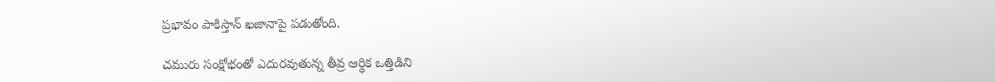ప్రభావం పాకిస్తాన్ ఖజానాపై పడుతోంది.

చమురు సంక్షోభంతో ఎదురవుతున్న తీవ్ర ఆర్థిక ఒత్తిడిని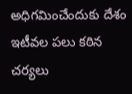అధిగమించేందుకు దేశం ఇటీవల పలు కఠిన చర్యలు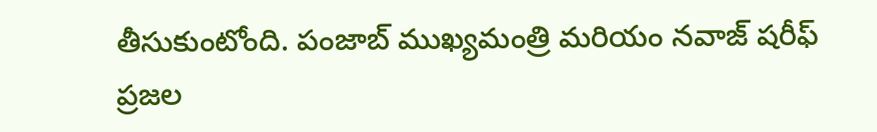తీసుకుంటోంది. పంజాబ్ ముఖ్యమంత్రి మరియం నవాజ్ షరీఫ్ ప్రజల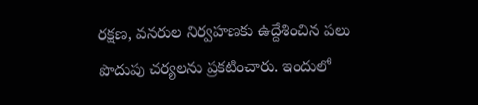రక్షణ, వనరుల నిర్వహణకు ఉద్దేశించిన పలు పొదుపు చర్యలను ప్రకటించారు. ఇందులో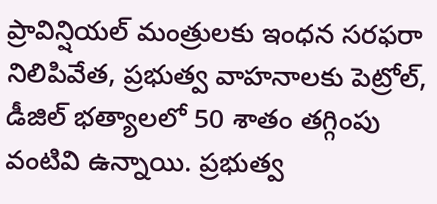ప్రావిన్షియల్ మంత్రులకు ఇంధన సరఫరా నిలిపివేత, ప్రభుత్వ వాహనాలకు పెట్రోల్, డీజిల్ భత్యాలలో 50 శాతం తగ్గింపు వంటివి ఉన్నాయి. ప్రభుత్వ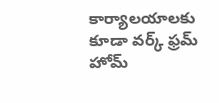కార్యాలయాలకు కూడా వర్క్ ఫ్రమ్ హోమ్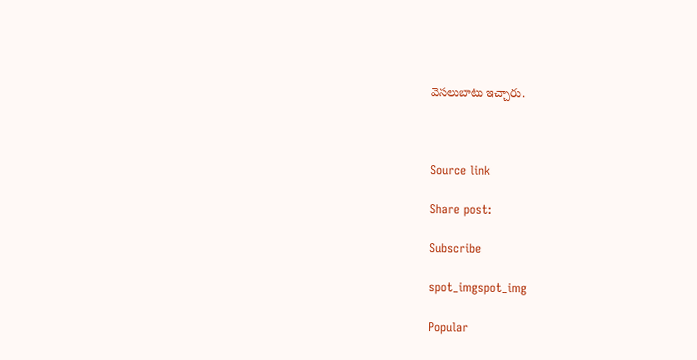వెసలుబాటు ఇచ్చారు.



Source link

Share post:

Subscribe

spot_imgspot_img

Popular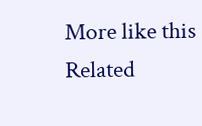More like this
Related